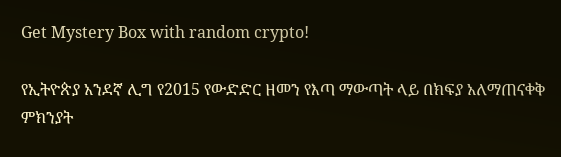Get Mystery Box with random crypto!

የኢትዮጵያ አንደኛ ሊግ የ2015 የውድድር ዘመን የእጣ ማውጣት ላይ በክፍያ አለማጠናቀቅ ምክንያት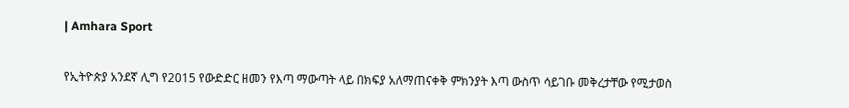| Amhara Sport

የኢትዮጵያ አንደኛ ሊግ የ2015 የውድድር ዘመን የእጣ ማውጣት ላይ በክፍያ አለማጠናቀቅ ምክንያት እጣ ውስጥ ሳይገቡ መቅረታቸው የሚታወስ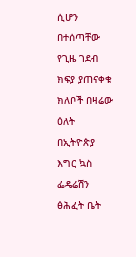ሲሆን በተሰጣቸው የጊዜ ገደብ ክፍያ ያጠናቀቁ ክለቦች በዛሬው ዕለት በኢትዮጵያ እግር ኳስ ፌዴሬሽን ፅሕፈት ቤት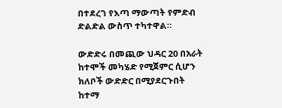በተደረገ የእጣ ማውጣት የምድብ ድልድል ውስጥ ተካተዋል።

ውድድሩ በመጪው ህዳር 20 በአራት ከተሞች መካሄድ የሚጀምር ሲሆን ክለቦች ውድድር በሚያደርጉበት ከተማ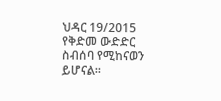ህዳር 19/2015 የቅድመ ውድድር ስብሰባ የሚከናወን ይሆናል።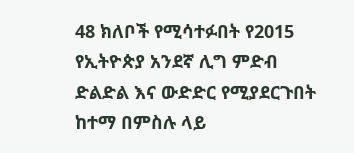48 ክለቦች የሚሳተፉበት የ2015 የኢትዮጵያ አንደኛ ሊግ ምድብ ድልድል እና ውድድር የሚያደርጉበት ከተማ በምስሉ ላይ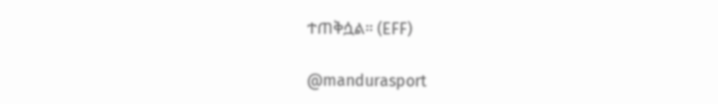ተጠቅሷል። (EFF)

@mandurasport